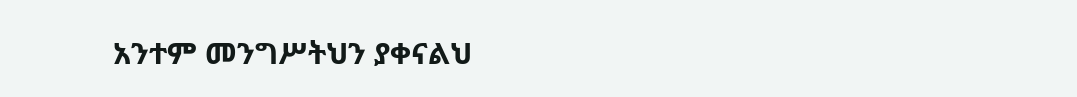አንተም መንግሥትህን ያቀናልህ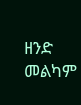ዘንድ መልካም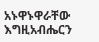አኑዋኑዋራቸው እግዚአብሔርን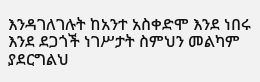እንዳገለገሉት ከአንተ አስቀድሞ እንደ ነበሩ እንደ ደጋጎች ነገሥታት ስምህን መልካም ያደርግልህ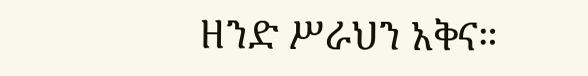ዘንድ ሥራህን አቅና።